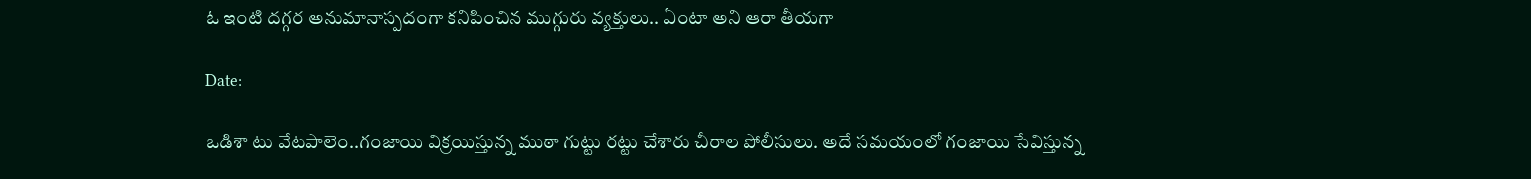ఓ ఇంటి దగ్గర అనుమానాస్పదంగా కనిపించిన ముగ్గురు వ్యక్తులు.. ఏంటా అని ఆరా తీయగా

Date:

ఒడిశా టు వేటపాలెం..గంజాయి విక్రయిస్తున్న ముఠా గుట్టు రట్టు చేశారు చీరాల పోలీసులు. అదే సమయంలో గంజాయి సేవిస్తున్న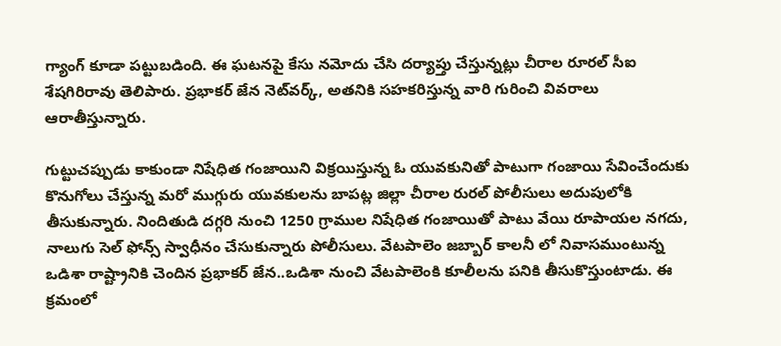గ్యాంగ్‌ కూడా పట్టుబడింది. ఈ ఘటనపై కేసు నమోదు చేసి దర్యాప్తు చేస్తున్నట్లు చీరాల రూరల్‌ సీఐ శేషగిరిరావు తెలిపారు. ప్రభాకర్ జేన నెట్‌వర్క్, అతనికి సహకరిస్తున్న వారి గురించి వివరాలు ఆరాతీస్తున్నారు.

గుట్టుచప్పుడు కాకుండా నిషేధిత గంజాయిని విక్రయిస్తున్న ఓ యువకునితో పాటుగా గంజాయి సేవించేందుకు కొనుగోలు చేస్తున్న మరో ముగ్గురు యువకులను బాపట్ల జిల్లా చీరాల రురల్ పోలీసులు అదుపులోకి తీసుకున్నారు. నిందితుడి దగ్గరి నుంచి 1250 గ్రాముల నిషేధిత గంజాయితో పాటు వేయి రూపాయల నగదు, నాలుగు సెల్ ఫోన్స్ స్వాధీనం చేసుకున్నారు పోలీసులు. వేటపాలెం జబ్బార్ కాలనీ లో నివాసముంటున్న ఒడిశా రాష్ట్రానికి చెందిన ప్రభాకర్ జేన..ఒడిశా నుంచి వేటపాలెంకి కూలీలను పనికి తీసుకొస్తుంటాడు. ఈ క్రమంలో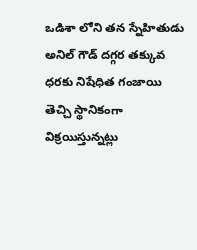ఒడిశా లోని తన స్నేహితుడు అనిల్ గౌడ్ దగ్గర తక్కువ ధరకు నిషేధిత గంజాయి తెచ్చి స్థానికంగా విక్రయిస్తున్నట్లు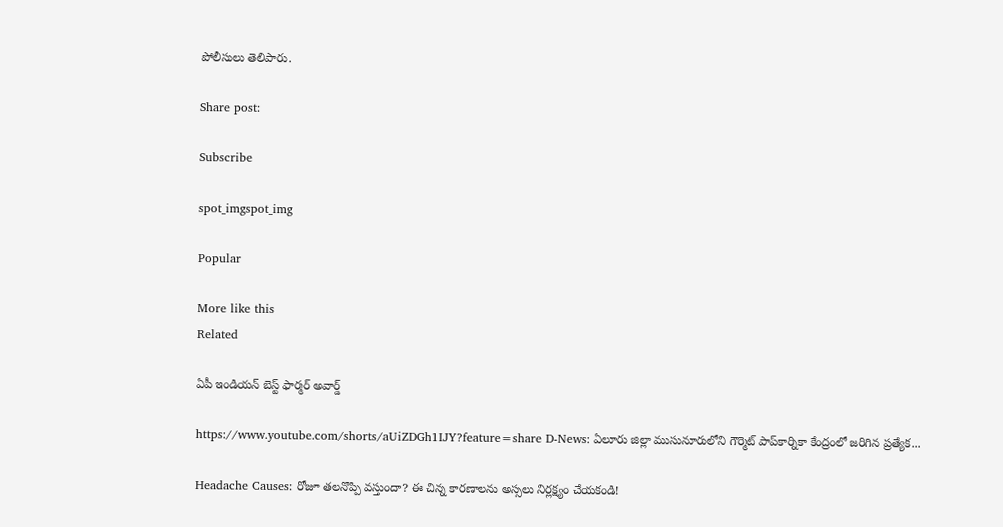పోలీసులు తెలిపారు.

Share post:

Subscribe

spot_imgspot_img

Popular

More like this
Related

ఏపీ ఇండియన్ బెస్ట్ ఫార్మర్ అవార్డ్

https://www.youtube.com/shorts/aUiZDGh1IJY?feature=share D-News: ఏలూరు జిల్లా ముసునూరులోని గౌర్మెట్ పాప్‌కార్నికా కేంద్రంలో జరిగిన ప్రత్యేక...

Headache Causes: రోజూ తలనొప్పి వస్తుందా? ఈ చిన్న కారణాలను అస్సలు నిర్లక్ష్యం చేయకండి!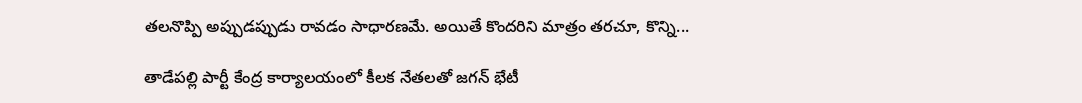తలనొప్పి అప్పుడప్పుడు రావడం సాధారణమే. అయితే కొందరిని మాత్రం తరచూ, కొన్ని...

తాడేపల్లి పార్టీ కేంద్ర కార్యాలయంలో కీలక నేతలతో జగన్ భేటీ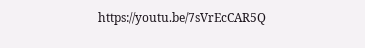https://youtu.be/7sVrEcCAR5Q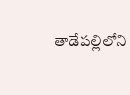తాడేపల్లిలోని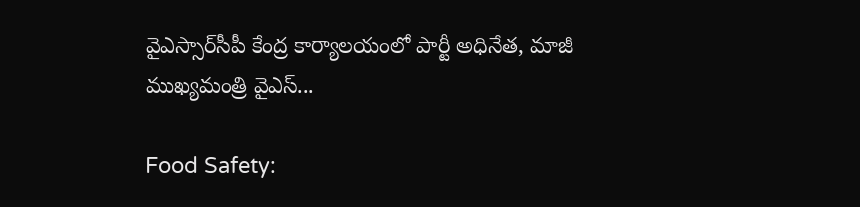వైఎస్సార్‌సీపీ కేంద్ర కార్యాలయంలో పార్టీ అధినేత, మాజీ ముఖ్యమంత్రి వైఎస్‌...

Food Safety: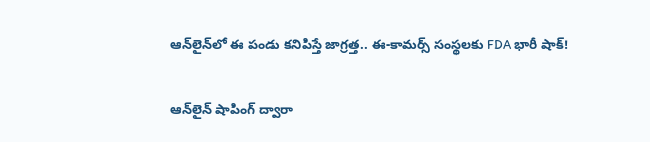ఆన్‌లైన్‌లో ఈ పండు కనిపిస్తే జాగ్రత్త.. ఈ-కామర్స్ సంస్థలకు FDA భారీ షాక్!

ఆన్‌లైన్ షాపింగ్‌ ద్వారా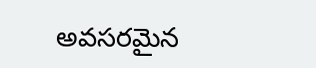అవసరమైన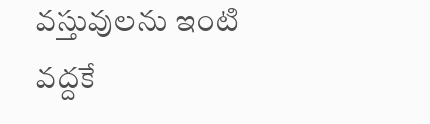వస్తువులను ఇంటి వద్దకే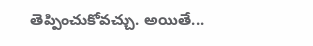తెప్పించుకోవచ్చు. అయితే...